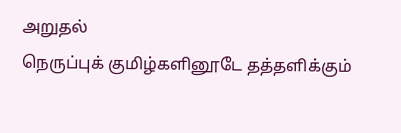அறுதல்
நெருப்புக் குமிழ்களினூடே தத்தளிக்கும்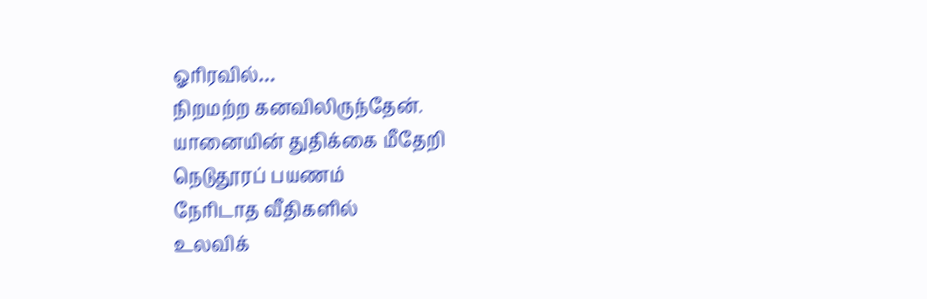ஓரிரவில்…
நிறமற்ற கனவிலிருந்தேன்.
யானையின் துதிக்கை மீதேறி
நெடுதூரப் பயணம்
நேரிடாத வீதிகளில்
உலவிக்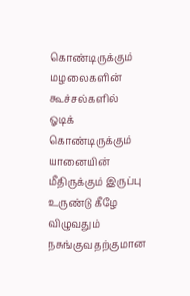கொண்டிருக்கும்
மழலைகளின் கூச்சல்களில்
ஓடிக் கொண்டிருக்கும் யானையின்
மீதிருக்கும் இருப்பு
உருண்டு கீழே விழுவதும்
நசுங்குவதற்குமான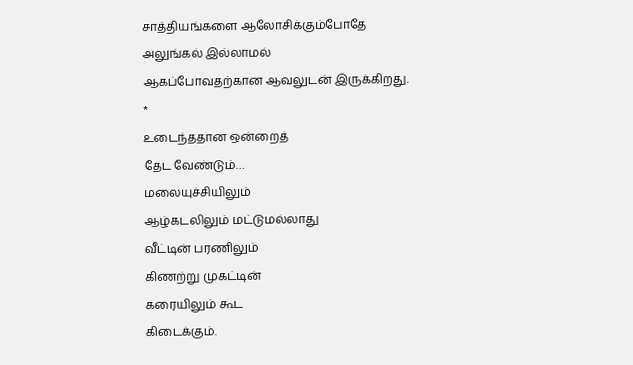சாத்தியங்களை ஆலோசிக்கும்போதே
அலுங்கல் இல்லாமல்
ஆகப்போவதற்கான ஆவலுடன் இருக்கிறது.
*
உடைந்ததான ஒன்றைத்
தேட வேண்டும்…
மலையுச்சியிலும்
ஆழ்கடலிலும் மட்டுமல்லாது
வீட்டின் பரணிலும்
கிணற்று முகட்டின்
கரையிலும் கூட
கிடைக்கும்.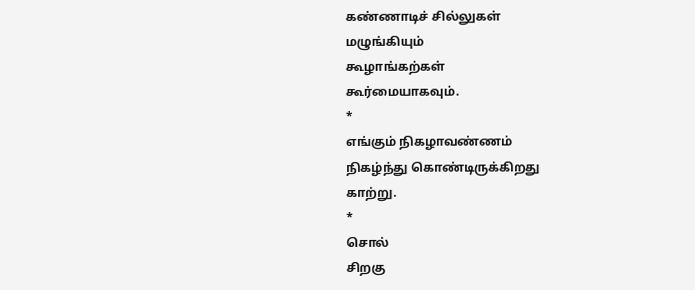கண்ணாடிச் சில்லுகள்
மழுங்கியும்
கூழாங்கற்கள்
கூர்மையாகவும்.
*
எங்கும் நிகழாவண்ணம்
நிகழ்ந்து கொண்டிருக்கிறது
காற்று.
*
சொல்
சிறகு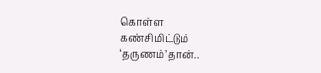கொள்ள
கண்சிமிட்டும்
‘தருணம்’தான்..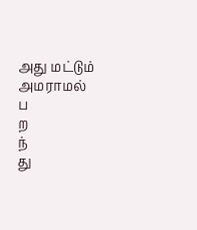அது மட்டும்
அமராமல்
ப
ற
ந்
து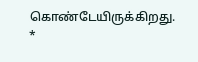கொண்டேயிருக்கிறது.
*